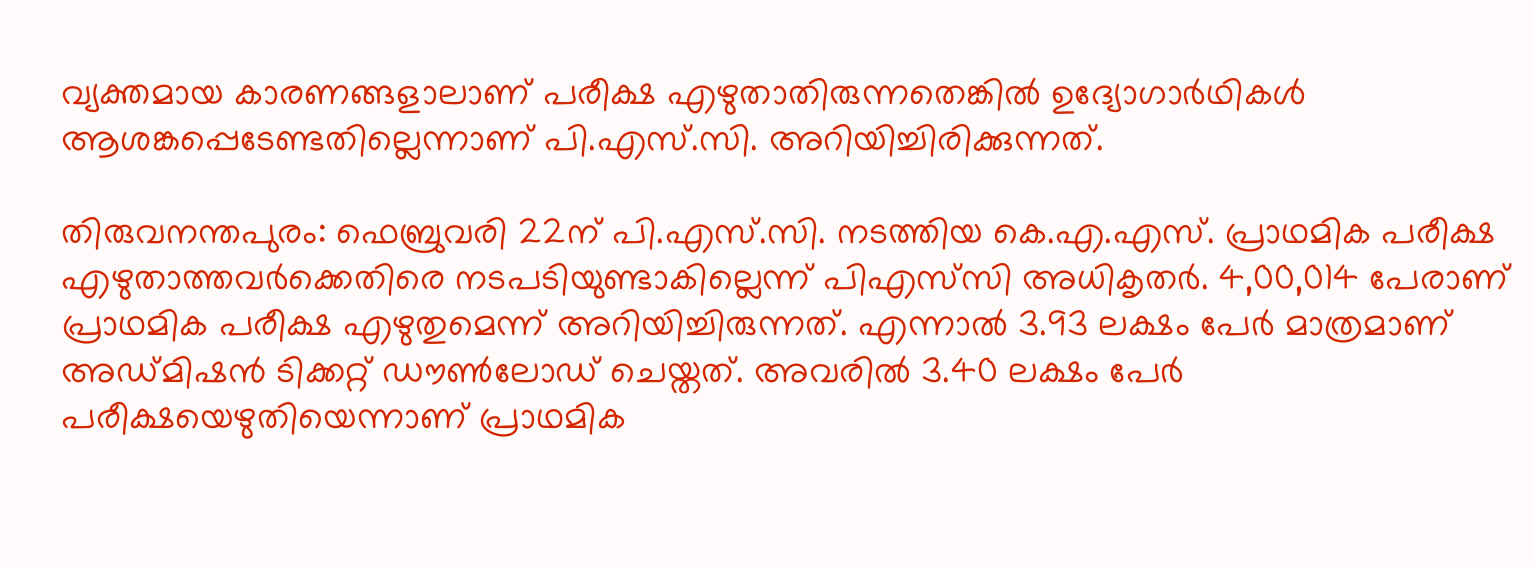വ്യക്തമായ കാരണങ്ങളാലാണ് പരീക്ഷ എഴുതാതിരുന്നതെങ്കില്‍ ഉദ്യോഗാര്‍ഥികള്‍ ആശങ്കപ്പെടേണ്ടതില്ലെന്നാണ് പി.എസ്.സി. അറിയിച്ചിരിക്കുന്നത്.

തിരുവനന്തപുരം: ഫെബ്രുവരി 22ന് പി.എസ്.സി. നടത്തിയ കെ.എ.എസ്. പ്രാഥമിക പരീക്ഷ എഴുതാത്തവർക്കെതിരെ നടപടിയുണ്ടാകില്ലെന്ന് പിഎസ്‍സി അധികൃതർ. 4,00,014 പേരാണ് പ്രാഥമിക പരീക്ഷ എഴുതുമെന്ന് അറിയിച്ചിരുന്നത്. എന്നാൽ 3.93 ലക്ഷം പേർ മാത്രമാണ് അഡ്മിഷന്‍ ടിക്കറ്റ് ഡൗണ്‍ലോഡ് ചെയ്തത്. അവരില്‍ 3.40 ലക്ഷം പേര്‍ പരീക്ഷയെഴുതിയെന്നാണ് പ്രാഥമിക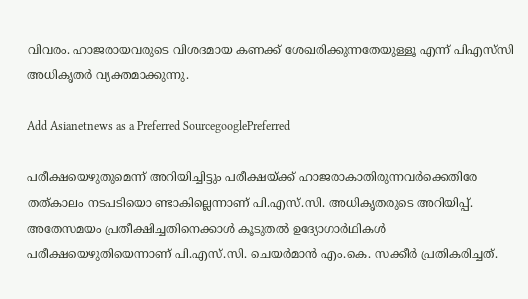വിവരം. ഹാജരായവരുടെ വിശദമായ കണക്ക് ശേഖരിക്കുന്നതേയുള്ളൂ എന്ന് പിഎസ്‍സി അധികൃതർ വ്യക്തമാക്കുന്നു.

Add Asianetnews as a Preferred SourcegooglePreferred

പരീക്ഷയെഴുതുമെന്ന് അറിയിച്ചിട്ടും പരീക്ഷയ്ക്ക് ഹാജരാകാതിരുന്നവര്‍ക്കെതിരേ തത്കാലം നടപടിയൊ ണ്ടാകില്ലെന്നാണ് പി.എസ്.സി. അധികൃതരുടെ അറിയിപ്പ്. അതേസമയം പ്രതീക്ഷിച്ചതിനെക്കാള്‍ കൂടുതൽ ഉദ്യോഗാര്‍ഥികള്‍ പരീക്ഷയെഴുതിയെന്നാണ് പി.എസ്.സി. ചെയര്‍മാന്‍ എം.കെ. സക്കീർ പ്രതികരിച്ചത്.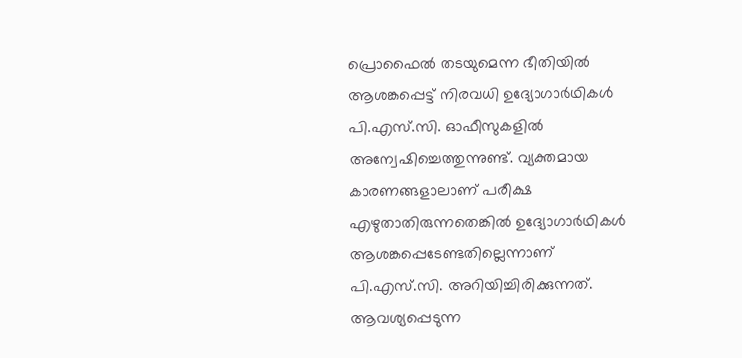പ്രൊഫൈല്‍ തടയുമെന്ന ഭീതിയില്‍ ആശങ്കപ്പെട്ട് നിരവധി ഉദ്യോഗാര്‍ഥികള്‍ പി.എസ്.സി. ഓഫീസുകളില്‍ അന്വേഷിച്ചെത്തുന്നുണ്ട്. വ്യക്തമായ കാരണങ്ങളാലാണ് പരീക്ഷ എഴുതാതിരുന്നതെങ്കില്‍ ഉദ്യോഗാര്‍ഥികള്‍ ആശങ്കപ്പെടേണ്ടതില്ലെന്നാണ് പി.എസ്.സി. അറിയിച്ചിരിക്കുന്നത്. ആവശ്യപ്പെടുന്ന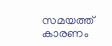സമയത്ത് കാരണം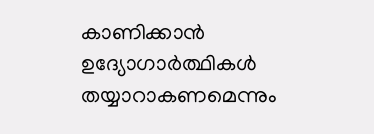കാണിക്കാൻ ഉദ്യോഗാർത്ഥികൾ തയ്യാറാകണമെന്നും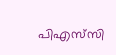പിഎസ്‍സി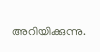അറിയിക്കുന്നു.